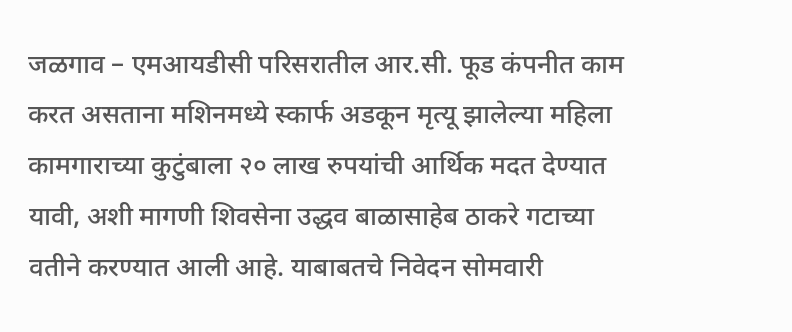जळगाव – एमआयडीसी परिसरातील आर.सी. फूड कंपनीत काम करत असताना मशिनमध्ये स्कार्फ अडकून मृत्यू झालेल्या महिला कामगाराच्या कुटुंबाला २० लाख रुपयांची आर्थिक मदत देण्यात यावी, अशी मागणी शिवसेना उद्धव बाळासाहेब ठाकरे गटाच्या वतीने करण्यात आली आहे. याबाबतचे निवेदन सोमवारी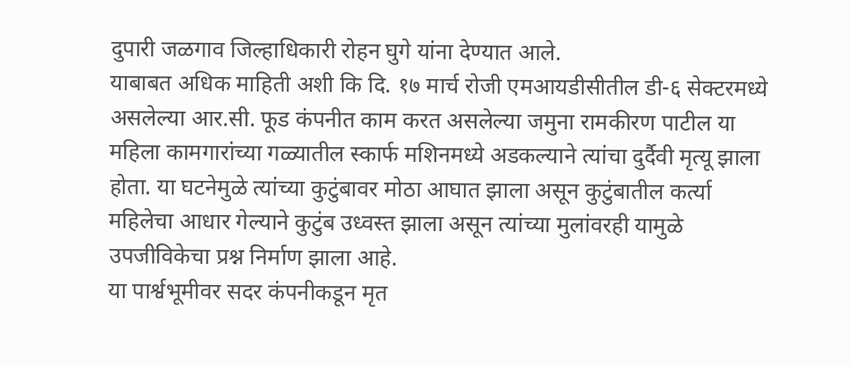दुपारी जळगाव जिल्हाधिकारी रोहन घुगे यांना देण्यात आले.
याबाबत अधिक माहिती अशी कि दि. १७ मार्च रोजी एमआयडीसीतील डी-६ सेक्टरमध्ये असलेल्या आर.सी. फूड कंपनीत काम करत असलेल्या जमुना रामकीरण पाटील या महिला कामगारांच्या गळ्यातील स्कार्फ मशिनमध्ये अडकल्याने त्यांचा दुर्दैवी मृत्यू झाला होता. या घटनेमुळे त्यांच्या कुटुंबावर मोठा आघात झाला असून कुटुंबातील कर्त्या महिलेचा आधार गेल्याने कुटुंब उध्वस्त झाला असून त्यांच्या मुलांवरही यामुळे उपजीविकेचा प्रश्न निर्माण झाला आहे.
या पार्श्वभूमीवर सदर कंपनीकडून मृत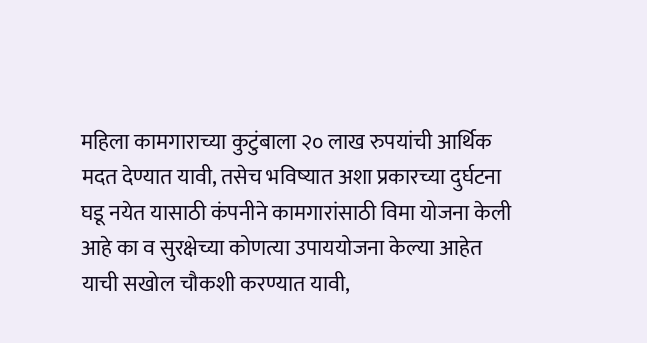महिला कामगाराच्या कुटुंबाला २० लाख रुपयांची आर्थिक मदत देण्यात यावी, तसेच भविष्यात अशा प्रकारच्या दुर्घटना घडू नयेत यासाठी कंपनीने कामगारांसाठी विमा योजना केली आहे का व सुरक्षेच्या कोणत्या उपाययोजना केल्या आहेत याची सखोल चौकशी करण्यात यावी,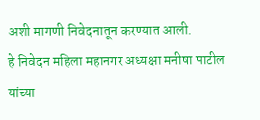अशी मागणी निवेदनातून करण्यात आली.
हे निवेदन महिला महानगर अध्यक्षा मनीषा पाटील यांच्या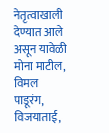नेतृत्वाखाली देण्यात आले असून यावेळी मोना माटील, विमल पाडूरंग, विजयाताई,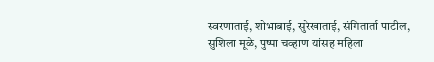स्वरणाताई, शोभाबाई, सुरेखाताई, संगितार्ता पाटील, सुशिला मूळे, पुष्पा चव्हाण यांसह महिला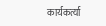कार्यकर्त्या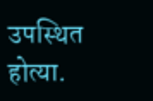उपस्थित होत्या.